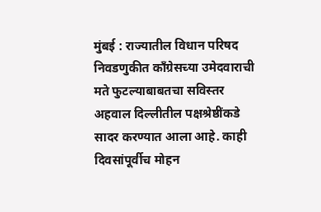मुंबई : राज्यातील विधान परिषद निवडणुकीत काँग्रेसच्या उमेदवाराची मते फुटल्याबाबतचा सविस्तर अहवाल दिल्लीतील पक्षश्रेष्ठींकडे सादर करण्यात आला आहे. काही दिवसांपूर्वीच मोहन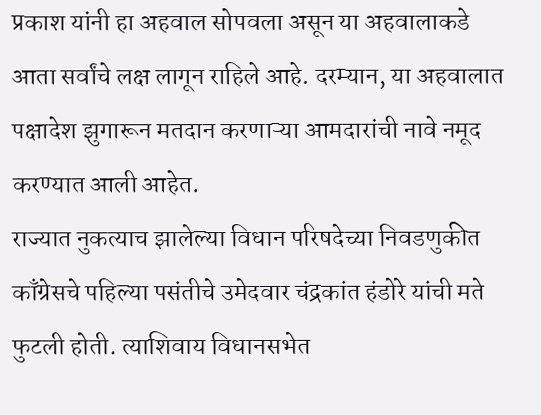प्रकाश यांनी हा अहवाल सोपवला असून या अहवालाकडे आता सर्वांचे लक्ष लागून राहिले आहे. दरम्यान, या अहवालात पक्षादेश झुगारून मतदान करणाऱ्या आमदारांची नावे नमूद करण्यात आली आहेत.
राज्यात नुकत्याच झालेल्या विधान परिषदेच्या निवडणुकीत काँग्रेसचे पहिल्या पसंतीचे उमेदवार चंद्रकांत हंडोरे यांची मते फुटली होती. त्याशिवाय विधानसभेत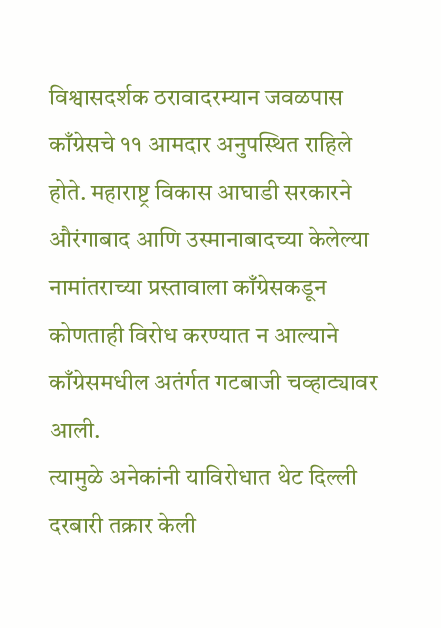विश्वासदर्शक ठरावादरम्यान जवळपास काँग्रेसचे ११ आमदार अनुपस्थित राहिले होते. महाराष्ट्र विकास आघाडी सरकारने औरंगाबाद आणि उस्मानाबादच्या केलेल्या नामांतराच्या प्रस्तावाला काँग्रेसकडून कोणताही विरोध करण्यात न आल्याने काँग्रेसमधील अतंर्गत गटबाजी चव्हाट्यावर आली.
त्यामुळे अनेकांनी याविरोधात थेट दिल्ली दरबारी तक्रार केली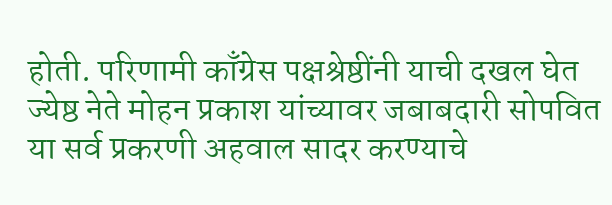होती. परिणामी काँग्रेस पक्षश्रेष्ठींनी याची दखल घेत ज्येष्ठ नेते मोहन प्रकाश यांच्यावर जबाबदारी सोपवित या सर्व प्रकरणी अहवाल सादर करण्याचे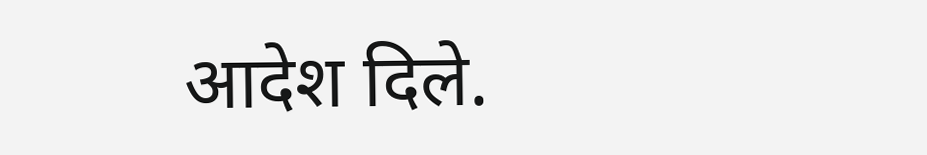आदेश दिले.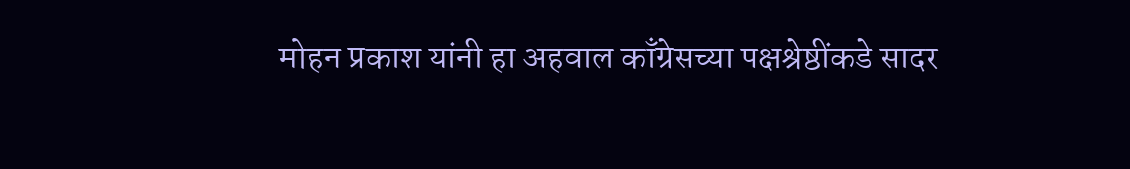मोहन प्रकाश यांनी हा अहवाल काँग्रेसच्या पक्षश्रेष्ठींकडे सादर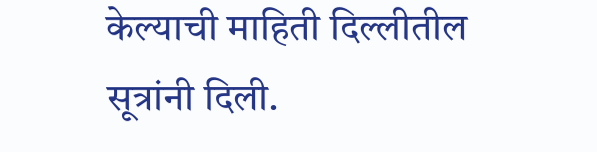केल्याची माहिती दिल्लीतील सूत्रांनी दिली.